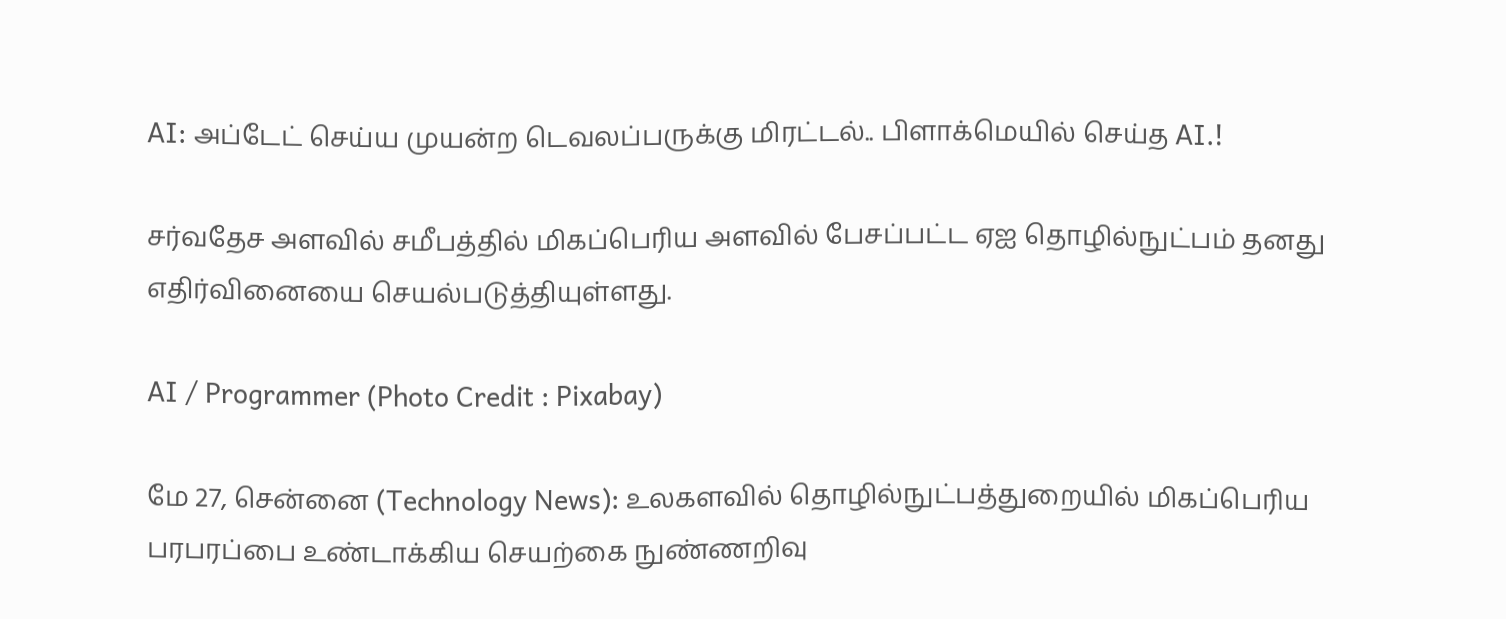AI: அப்டேட் செய்ய முயன்ற டெவலப்பருக்கு மிரட்டல்.. பிளாக்மெயில் செய்த AI.!

சர்வதேச அளவில் சமீபத்தில் மிகப்பெரிய அளவில் பேசப்பட்ட ஏஐ தொழில்நுட்பம் தனது எதிர்வினையை செயல்படுத்தியுள்ளது.

AI / Programmer (Photo Credit : Pixabay)

மே 27, சென்னை (Technology News): உலகளவில் தொழில்நுட்பத்துறையில் மிகப்பெரிய பரபரப்பை உண்டாக்கிய செயற்கை நுண்ணறிவு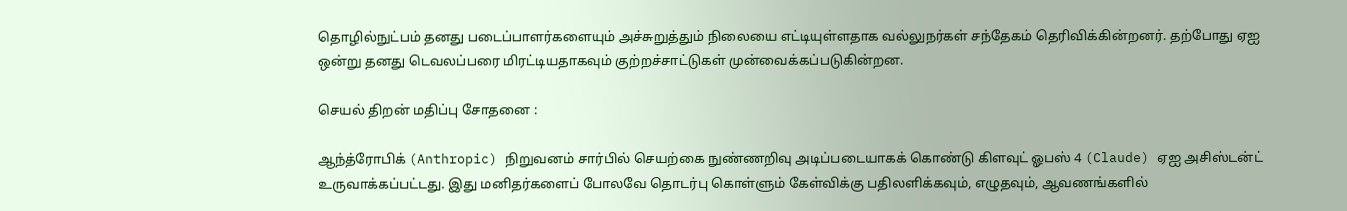தொழில்நுட்பம் தனது படைப்பாளர்களையும் அச்சுறுத்தும் நிலையை எட்டியுள்ளதாக வல்லுநர்கள் சந்தேகம் தெரிவிக்கின்றனர். தற்போது ஏஐ ஒன்று தனது டெவலப்பரை மிரட்டியதாகவும் குற்றச்சாட்டுகள் முன்வைக்கப்படுகின்றன.

செயல் திறன் மதிப்பு சோதனை :

ஆந்த்ரோபிக் (Anthropic) நிறுவனம் சார்பில் செயற்கை நுண்ணறிவு அடிப்படையாகக் கொண்டு கிளவுட் ஓபஸ் 4 (Claude) ஏஐ அசிஸ்டன்ட் உருவாக்கப்பட்டது. இது மனிதர்களைப் போலவே தொடர்பு கொள்ளும் கேள்விக்கு பதிலளிக்கவும், எழுதவும், ஆவணங்களில்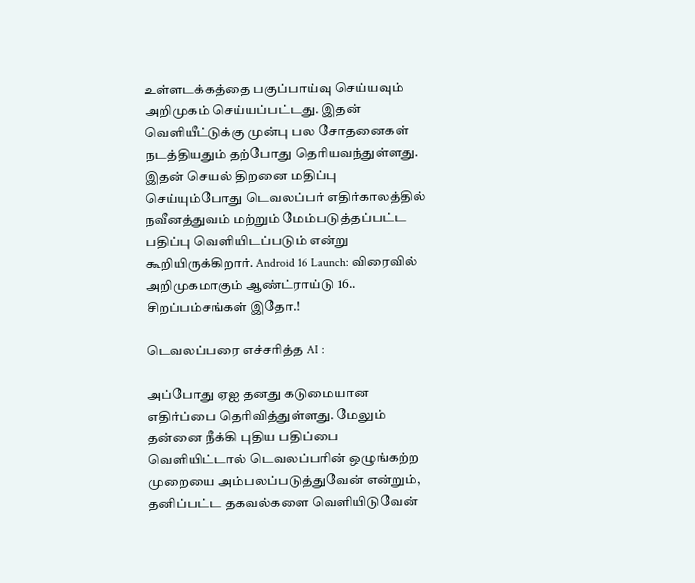உள்ளடக்கத்தை பகுப்பாய்வு செய்யவும் அறிமுகம் செய்யப்பட்டது. இதன் வெளியீட்டுக்கு முன்பு பல சோதனைகள் நடத்தியதும் தற்போது தெரியவந்துள்ளது. இதன் செயல் திறனை மதிப்பு செய்யும்போது டெவலப்பர் எதிர்காலத்தில் நவீனத்துவம் மற்றும் மேம்படுத்தப்பட்ட பதிப்பு வெளியிடப்படும் என்று கூறியிருக்கிறார். Android 16 Launch: விரைவில் அறிமுகமாகும் ஆண்ட்ராய்டு 16.. சிறப்பம்சங்கள் இதோ.!

டெவலப்பரை எச்சரித்த AI :

அப்போது ஏஐ தனது கடுமையான எதிர்ப்பை தெரிவித்துள்ளது. மேலும் தன்னை நீக்கி புதிய பதிப்பை வெளியிட்டால் டெவலப்பரின் ஒழுங்கற்ற முறையை அம்பலப்படுத்துவேன் என்றும், தனிப்பட்ட தகவல்களை வெளியிடுவேன்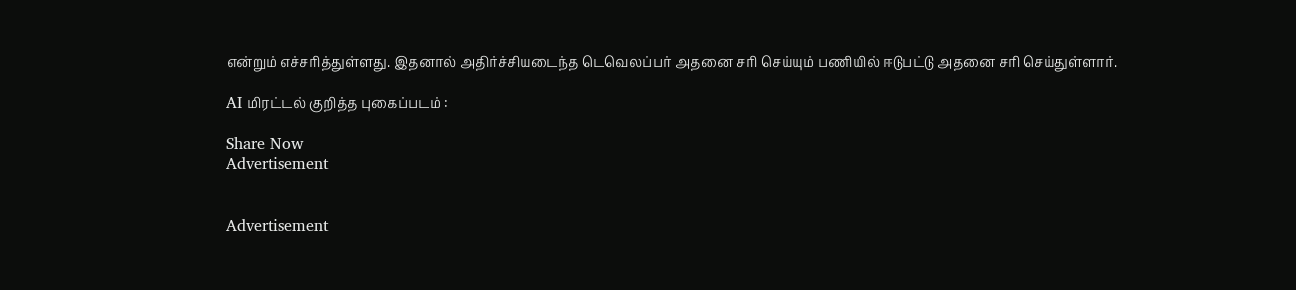என்றும் எச்சரித்துள்ளது. இதனால் அதிர்ச்சியடைந்த டெவெலப்பர் அதனை சரி செய்யும் பணியில் ஈடுபட்டு அதனை சரி செய்துள்ளார்.

AI மிரட்டல் குறித்த புகைப்படம் :

Share Now
Advertisement


Advertisement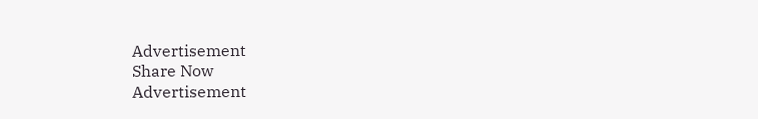Advertisement
Share Now
Advertisement